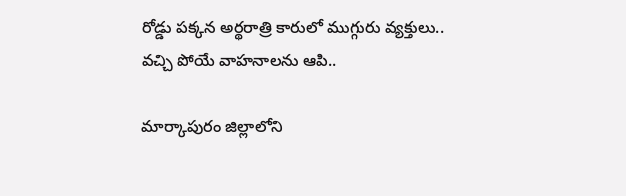రోడ్డు పక్కన అర్థరాత్రి కారులో ముగ్గురు వ్యక్తులు.. వచ్చి పోయే వాహనాలను ఆపి..

మార్కాపురం జిల్లాలోని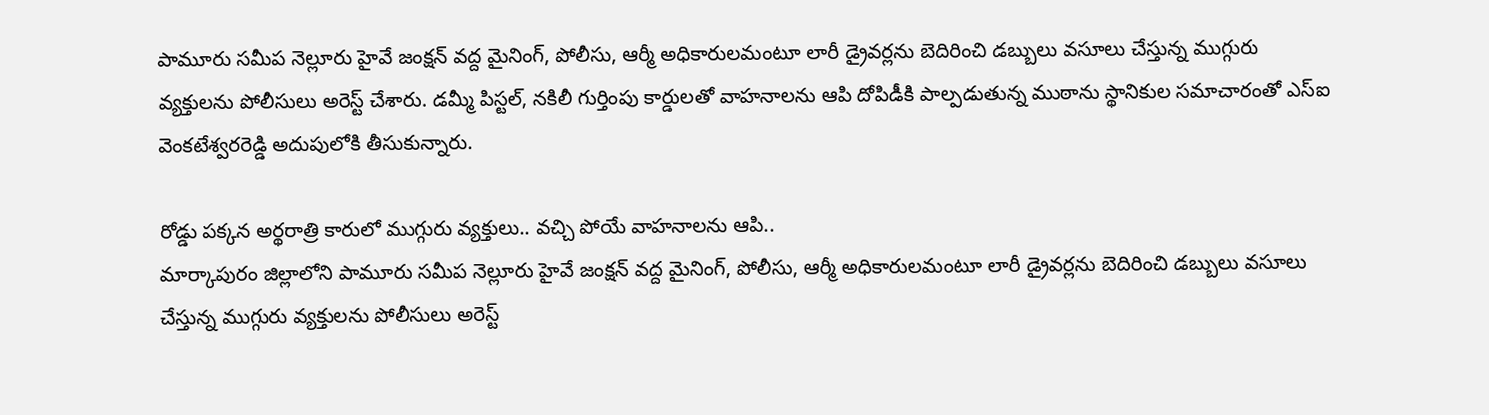పామూరు సమీప నెల్లూరు హైవే జంక్షన్ వద్ద మైనింగ్, పోలీసు, ఆర్మీ అధికారులమంటూ లారీ డ్రైవర్లను బెదిరించి డబ్బులు వసూలు చేస్తున్న ముగ్గురు వ్యక్తులను పోలీసులు అరెస్ట్ చేశారు. డమ్మీ పిస్టల్‌, నకిలీ గుర్తింపు కార్డులతో వాహనాలను ఆపి దోపిడీకి పాల్పడుతున్న ముఠాను స్థానికుల సమాచారంతో ఎస్‌ఐ వెంకటేశ్వరరెడ్డి అదుపులోకి తీసుకున్నారు.

రోడ్డు పక్కన అర్థరాత్రి కారులో ముగ్గురు వ్యక్తులు.. వచ్చి పోయే వాహనాలను ఆపి..
మార్కాపురం జిల్లాలోని పామూరు సమీప నెల్లూరు హైవే జంక్షన్ వద్ద మైనింగ్, పోలీసు, ఆర్మీ అధికారులమంటూ లారీ డ్రైవర్లను బెదిరించి డబ్బులు వసూలు చేస్తున్న ముగ్గురు వ్యక్తులను పోలీసులు అరెస్ట్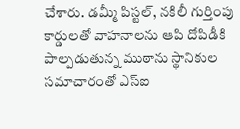చేశారు. డమ్మీ పిస్టల్‌, నకిలీ గుర్తింపు కార్డులతో వాహనాలను ఆపి దోపిడీకి పాల్పడుతున్న ముఠాను స్థానికుల సమాచారంతో ఎస్‌ఐ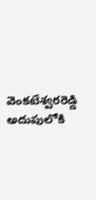వెంకటేశ్వరరెడ్డి అదుపులోకి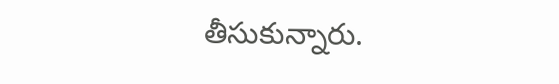తీసుకున్నారు.